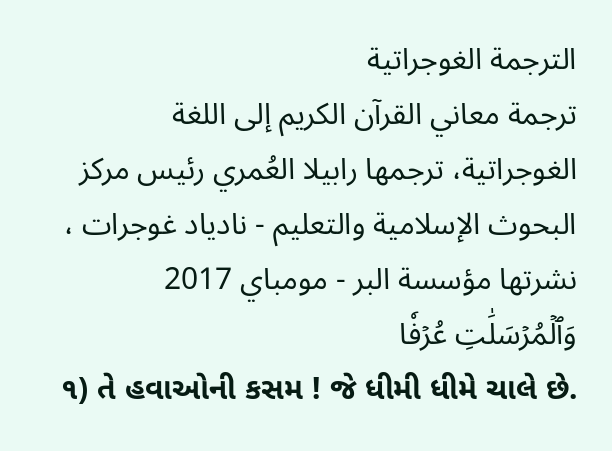الترجمة الغوجراتية
ترجمة معاني القرآن الكريم إلى اللغة الغوجراتية، ترجمها رابيلا العُمري رئيس مركز البحوث الإسلامية والتعليم - نادياد غوجرات ، نشرتها مؤسسة البر - مومباي 2017
وَٱلۡمُرۡسَلَٰتِ عُرۡفٗا
૧) તે હવાઓની કસમ ! જે ધીમી ધીમે ચાલે છે.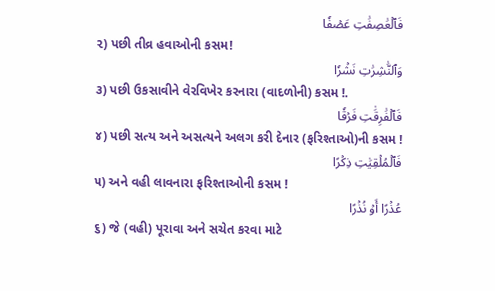فَٱلۡعَٰصِفَٰتِ عَصۡفٗا
૨) પછી તીવ્ર હવાઓની કસમ!
وَٱلنَّٰشِرَٰتِ نَشۡرٗا
૩) પછી ઉકસાવીને વેરવિખેર કરનારા (વાદળોની) કસમ !.
فَٱلۡفَٰرِقَٰتِ فَرۡقٗا
૪) પછી સત્ય અને અસત્યને અલગ કરી દેનાર (ફરિશ્તાઓ)ની કસમ !
فَٱلۡمُلۡقِيَٰتِ ذِكۡرًا
૫) અને વહી લાવનારા ફરિશ્તાઓની કસમ !
عُذۡرًا أَوۡ نُذۡرًا
૬) જે (વહી) પૂરાવા અને સચેત કરવા માટે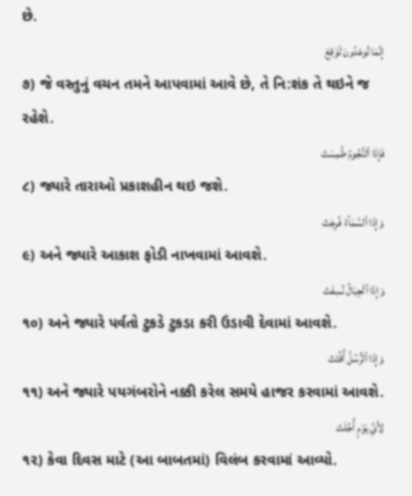છે.
إِنَّمَا تُوعَدُونَ لَوَٰقِعٞ
૭) જે વસ્તુનું વચન તમને આપવામાં આવે છે, તે નિ:શંક તે થઇને જ રહેશે.
فَإِذَا ٱلنُّجُومُ طُمِسَتۡ
૮) જ્યારે તારાઓ પ્રકાશહીન થઇ જશે.
وَإِذَا ٱلسَّمَآءُ فُرِجَتۡ
૯) અને જ્યારે આકાશ ફોડી નાખવામાં આવશે.
وَإِذَا ٱلۡجِبَالُ نُسِفَتۡ
૧૦) અને જ્યારે પર્વતો ટુકડે ટુકડા કરી ઉડાવી દેવામાં આવશે.
وَإِذَا ٱلرُّسُلُ أُقِّتَتۡ
૧૧) અને જ્યારે પયગંબરોને નક્કી કરેલ સમયે હાજર કરવામાં આવશે.
لِأَيِّ يَوۡمٍ أُجِّلَتۡ
૧૨) કેવા દિવસ માટે (આ બાબતમાં) વિલંબ કરવામાં આવ્યો.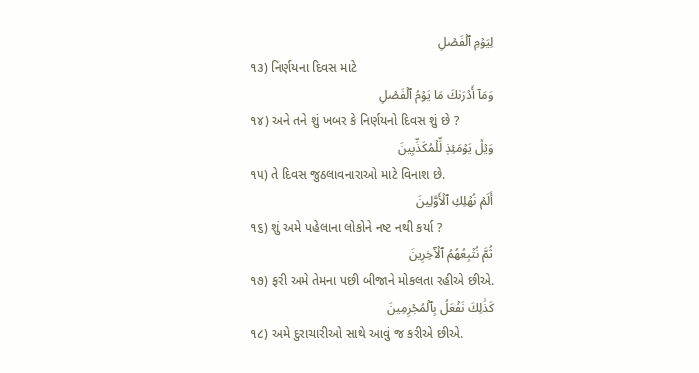لِيَوۡمِ ٱلۡفَصۡلِ
૧૩) નિર્ણયના દિવસ માટે
وَمَآ أَدۡرَىٰكَ مَا يَوۡمُ ٱلۡفَصۡلِ
૧૪) અને તને શું ખબર કે નિર્ણયનો દિવસ શું છે ?
وَيۡلٞ يَوۡمَئِذٖ لِّلۡمُكَذِّبِينَ
૧૫) તે દિવસ જુઠલાવનારાઓ માટે વિનાશ છે.
أَلَمۡ نُهۡلِكِ ٱلۡأَوَّلِينَ
૧૬) શું અમે પહેલાના લોકોને નષ્ટ નથી કર્યા ?
ثُمَّ نُتۡبِعُهُمُ ٱلۡأٓخِرِينَ
૧૭) ફરી અમે તેમના પછી બીજાને મોકલતા રહીએ છીએ.
كَذَٰلِكَ نَفۡعَلُ بِٱلۡمُجۡرِمِينَ
૧૮) અમે દુરાચારીઓ સાથે આવું જ કરીએ છીએ.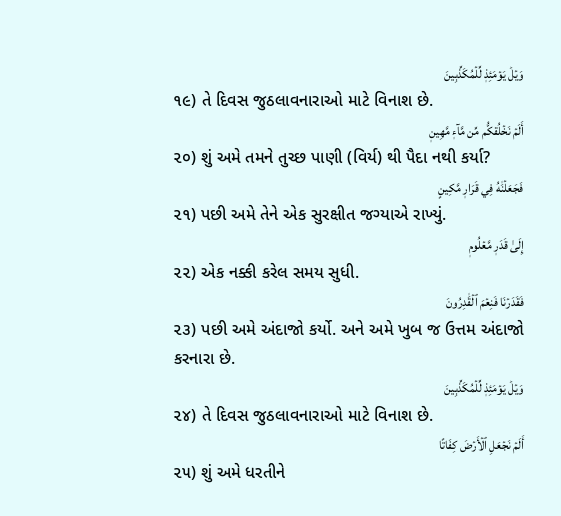وَيۡلٞ يَوۡمَئِذٖ لِّلۡمُكَذِّبِينَ
૧૯) તે દિવસ જુઠલાવનારાઓ માટે વિનાશ છે.
أَلَمۡ نَخۡلُقكُّم مِّن مَّآءٖ مَّهِينٖ
૨૦) શું અમે તમને તુચ્છ પાણી (વિર્ય) થી પૈદા નથી કર્યા?
فَجَعَلۡنَٰهُ فِي قَرَارٖ مَّكِينٍ
૨૧) પછી અમે તેને એક સુરક્ષીત જગ્યાએ રાખ્યું.
إِلَىٰ قَدَرٖ مَّعۡلُومٖ
૨૨) એક નક્કી કરેલ સમય સુધી.
فَقَدَرۡنَا فَنِعۡمَ ٱلۡقَٰدِرُونَ
૨૩) પછી અમે અંદાજો કર્યો. અને અમે ખુબ જ ઉત્તમ અંદાજો કરનારા છે.
وَيۡلٞ يَوۡمَئِذٖ لِّلۡمُكَذِّبِينَ
૨૪) તે દિવસ જુઠલાવનારાઓ માટે વિનાશ છે.
أَلَمۡ نَجۡعَلِ ٱلۡأَرۡضَ كِفَاتًا
૨૫) શું અમે ધરતીને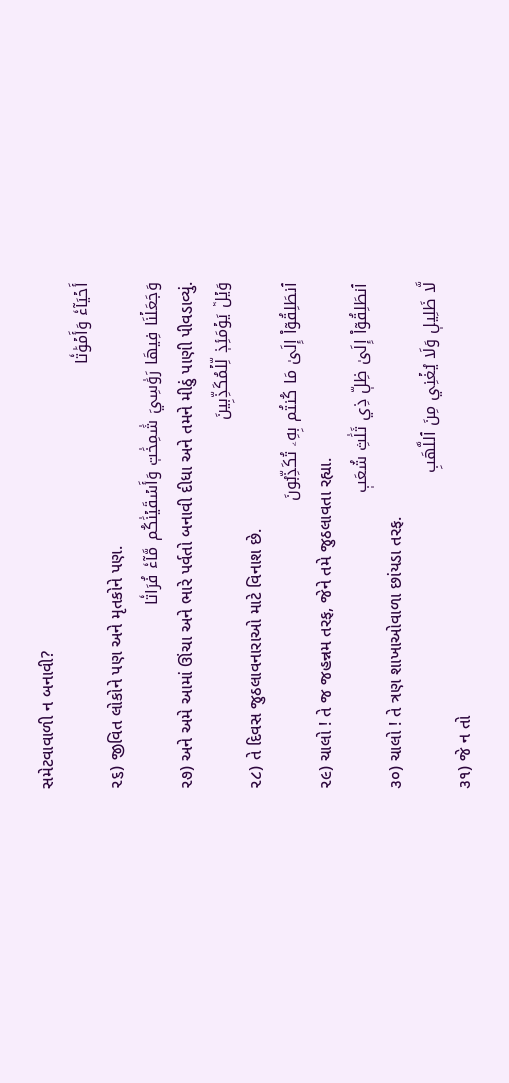સમેટવાવાળી ન બનાવી?
أَحۡيَآءٗ وَأَمۡوَٰتٗا
૨૬) જીવિત લોકોને પણ અને મૃતકોને પણ.
وَجَعَلۡنَا فِيهَا رَوَٰسِيَ شَٰمِخَٰتٖ وَأَسۡقَيۡنَٰكُم مَّآءٗ فُرَاتٗا
૨૭) અને અમે આમાં ઊંચા અને ભારે પર્વતો બનાવી દીધા અને તમને મીઠું પાણી પીવડાવ્યું.
وَيۡلٞ يَوۡمَئِذٖ لِّلۡمُكَذِّبِينَ
૨૮) તે દિવસ જુઠલાવનારાઓ માટે વિનાશ છે.
ٱنطَلِقُوٓاْ إِلَىٰ مَا كُنتُم بِهِۦ تُكَذِّبُونَ
૨૯) ચાલો ! તે જ જહન્નમ તરફ, જેને તમે જુઠલાવતા રહ્યા.
ٱنطَلِقُوٓاْ إِلَىٰ ظِلّٖ ذِي ثَلَٰثِ شُعَبٖ
૩૦) ચાલો ! તે ત્રણ શાખાઓવાળા છાંયડા તરફ.
لَّا ظَلِيلٖ وَلَا يُغۡنِي مِنَ ٱللَّهَبِ
૩૧) જે ન તો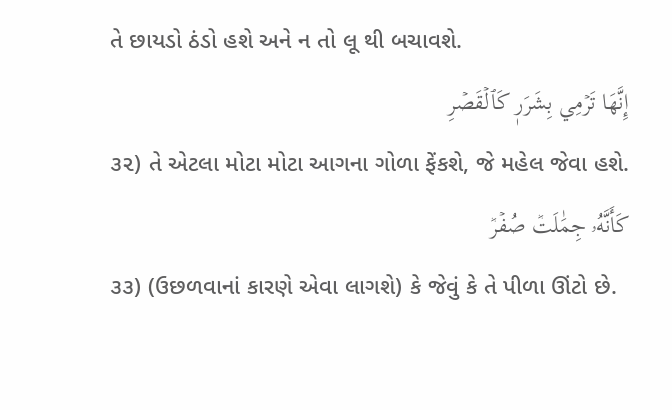તે છાયડો ઠંડો હશે અને ન તો લૂ થી બચાવશે.
إِنَّهَا تَرۡمِي بِشَرَرٖ كَٱلۡقَصۡرِ
૩૨) તે એટલા મોટા મોટા આગના ગોળા ફેંકશે, જે મહેલ જેવા હશે.
كَأَنَّهُۥ جِمَٰلَتٞ صُفۡرٞ
૩૩) (ઉછળવાનાં કારણે એવા લાગશે) કે જેવું કે તે પીળા ઊંટો છે.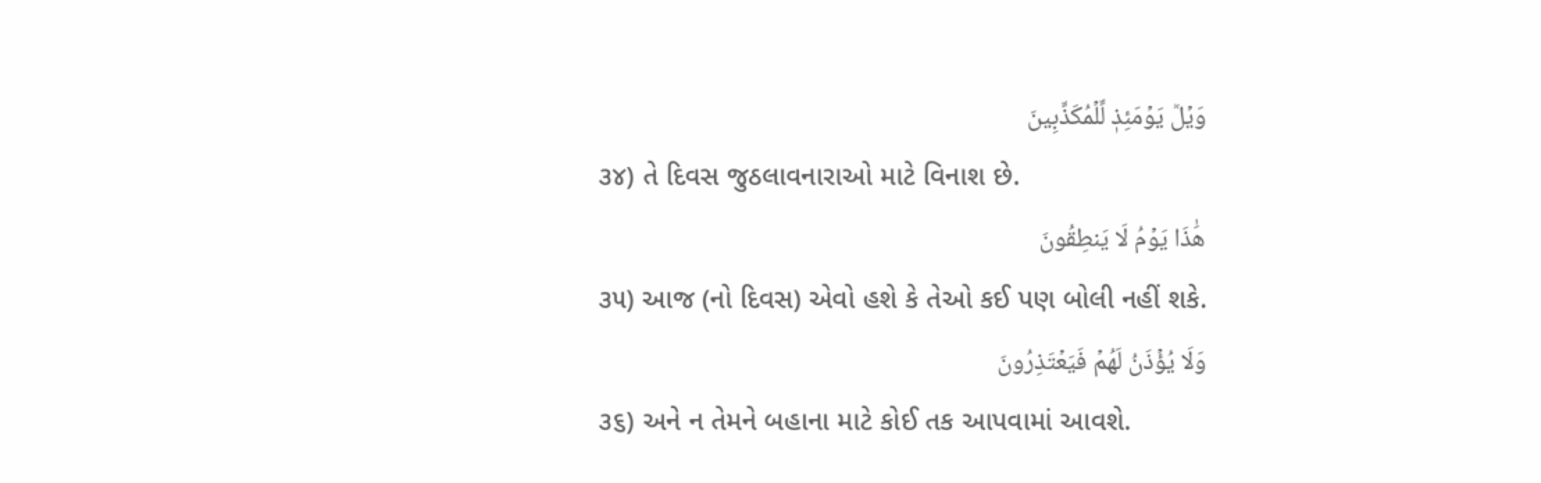وَيۡلٞ يَوۡمَئِذٖ لِّلۡمُكَذِّبِينَ
૩૪) તે દિવસ જુઠલાવનારાઓ માટે વિનાશ છે.
هَٰذَا يَوۡمُ لَا يَنطِقُونَ
૩૫) આજ (નો દિવસ) એવો હશે કે તેઓ કઈ પણ બોલી નહીં શકે.
وَلَا يُؤۡذَنُ لَهُمۡ فَيَعۡتَذِرُونَ
૩૬) અને ન તેમને બહાના માટે કોઈ તક આપવામાં આવશે.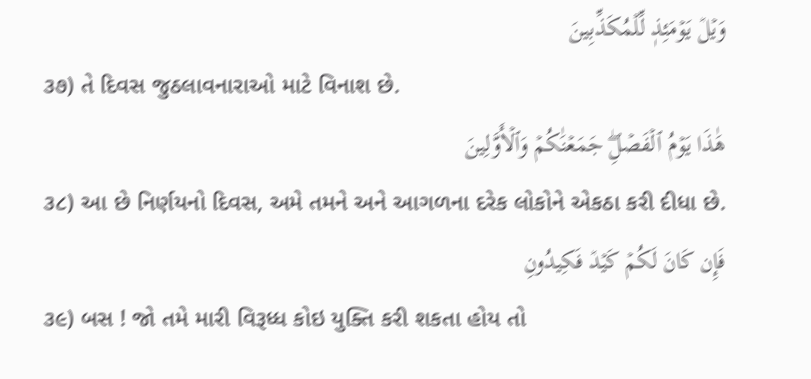وَيۡلٞ يَوۡمَئِذٖ لِّلۡمُكَذِّبِينَ
૩૭) તે દિવસ જુઠલાવનારાઓ માટે વિનાશ છે.
هَٰذَا يَوۡمُ ٱلۡفَصۡلِۖ جَمَعۡنَٰكُمۡ وَٱلۡأَوَّلِينَ
૩૮) આ છે નિર્ણયનો દિવસ, અમે તમને અને આગળના દરેક લોકોને એકઠા કરી દીધા છે.
فَإِن كَانَ لَكُمۡ كَيۡدٞ فَكِيدُونِ
૩૯) બસ ! જો તમે મારી વિરૂધ્ધ કોઇ યુક્તિ કરી શકતા હોય તો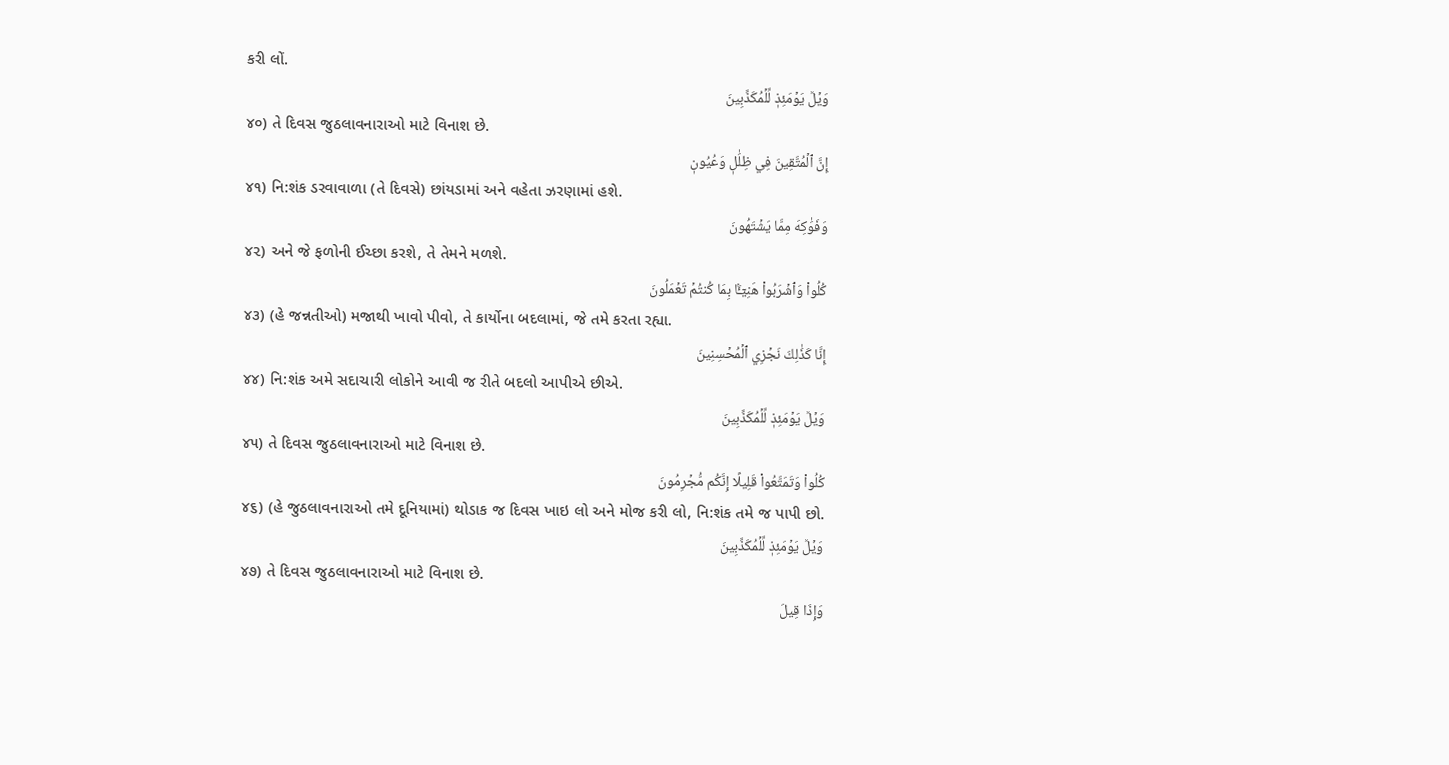કરી લોં.
وَيۡلٞ يَوۡمَئِذٖ لِّلۡمُكَذِّبِينَ
૪૦) તે દિવસ જુઠલાવનારાઓ માટે વિનાશ છે.
إِنَّ ٱلۡمُتَّقِينَ فِي ظِلَٰلٖ وَعُيُونٖ
૪૧) નિ:શંક ડરવાવાળા (તે દિવસે) છાંયડામાં અને વહેતા ઝરણામાં હશે.
وَفَوَٰكِهَ مِمَّا يَشۡتَهُونَ
૪૨) અને જે ફળોની ઈચ્છા કરશે, તે તેમને મળશે.
كُلُواْ وَٱشۡرَبُواْ هَنِيٓـَٔۢا بِمَا كُنتُمۡ تَعۡمَلُونَ
૪૩) (હે જન્નતીઓ) મજાથી ખાવો પીવો, તે કાર્યોના બદલામાં, જે તમે કરતા રહ્યા.
إِنَّا كَذَٰلِكَ نَجۡزِي ٱلۡمُحۡسِنِينَ
૪૪) નિ:શંક અમે સદાચારી લોકોને આવી જ રીતે બદલો આપીએ છીએ.
وَيۡلٞ يَوۡمَئِذٖ لِّلۡمُكَذِّبِينَ
૪૫) તે દિવસ જુઠલાવનારાઓ માટે વિનાશ છે.
كُلُواْ وَتَمَتَّعُواْ قَلِيلًا إِنَّكُم مُّجۡرِمُونَ
૪૬) (હે જુઠલાવનારાઓ તમે દૂનિયામાં) થોડાક જ દિવસ ખાઇ લો અને મોજ કરી લો, નિ:શંક તમે જ પાપી છો.
وَيۡلٞ يَوۡمَئِذٖ لِّلۡمُكَذِّبِينَ
૪૭) તે દિવસ જુઠલાવનારાઓ માટે વિનાશ છે.
وَإِذَا قِيلَ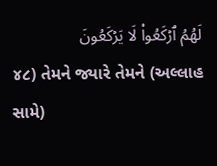لَهُمُ ٱرۡكَعُواْ لَا يَرۡكَعُونَ
૪૮) તેમને જ્યારે તેમને (અલ્લાહ સામે)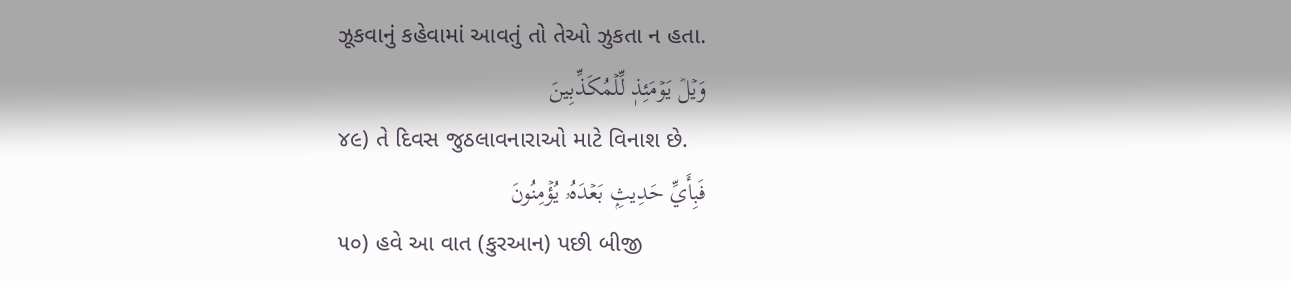ઝૂકવાનું કહેવામાં આવતું તો તેઓ ઝુકતા ન હતા.
وَيۡلٞ يَوۡمَئِذٖ لِّلۡمُكَذِّبِينَ
૪૯) તે દિવસ જુઠલાવનારાઓ માટે વિનાશ છે.
فَبِأَيِّ حَدِيثِۭ بَعۡدَهُۥ يُؤۡمِنُونَ
૫૦) હવે આ વાત (કુરઆન) પછી બીજી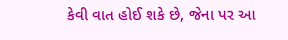કેવી વાત હોઈ શકે છે, જેના પર આ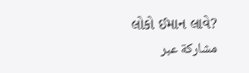લોકો ઈમાન લાવે?
مشاركة عبر